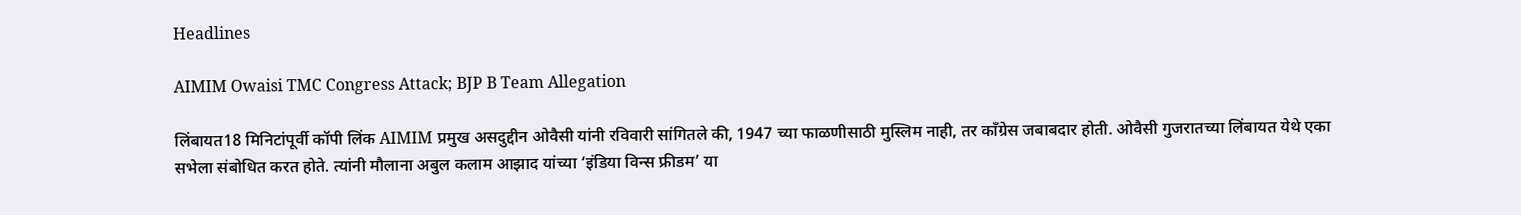Headlines

AIMIM Owaisi TMC Congress Attack; BJP B Team Allegation

लिंबायत18 मिनिटांपूर्वी कॉपी लिंक AIMIM प्रमुख असदुद्दीन ओवैसी यांनी रविवारी सांगितले की, 1947 च्या फाळणीसाठी मुस्लिम नाही, तर काँग्रेस जबाबदार होती. ओवैसी गुजरातच्या लिंबायत येथे एका सभेला संबोधित करत होते. त्यांनी मौलाना अबुल कलाम आझाद यांच्या ‘इंडिया विन्स फ्रीडम’ या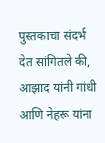पुस्तकाचा संदर्भ देत सांगितले की, आझाद यांनी गांधी आणि नेहरू यांना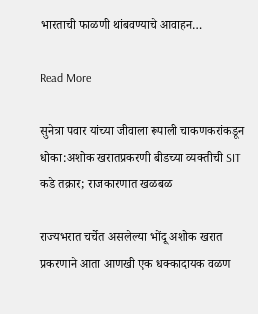भारताची फाळणी थांबवण्याचे आवाहन…

Read More

सुनेत्रा पवार यांच्या जीवाला रूपाली चाकणकरांकडून धोका:अशोक खरातप्रकरणी बीडच्या व्यक्तीची SIT कडे तक्रार; राजकारणात खळबळ

राज्यभरात चर्चेत असलेल्या भोंदू अशोक खरात प्रकरणाने आता आणखी एक धक्कादायक वळण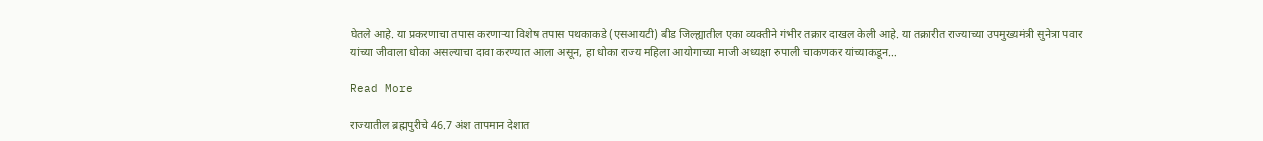घेतले आहे. या प्रकरणाचा तपास करणाऱ्या विशेष तपास पथकाकडे (एसआयटी) बीड जिल्ह्यातील एका व्यक्तीने गंभीर तक्रार दाखल केली आहे. या तक्रारीत राज्याच्या उपमुख्यमंत्री सुनेत्रा पवार यांच्या जीवाला धोका असल्याचा दावा करण्यात आला असून, हा धोका राज्य महिला आयोगाच्या माजी अध्यक्षा रुपाली चाकणकर यांच्याकडून…

Read More

राज्यातील ब्रह्मपुरीचे 46.7 अंश तापमान देशात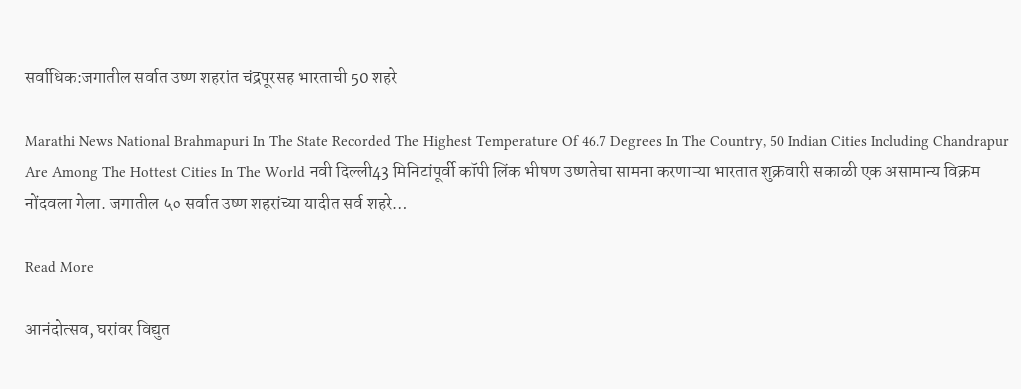सर्वाधिक:जगातील सर्वात उष्ण शहरांत चंद्रपूरसह भारताची 50 शहरे

Marathi News National Brahmapuri In The State Recorded The Highest Temperature Of 46.7 Degrees In The Country, 50 Indian Cities Including Chandrapur Are Among The Hottest Cities In The World नवी दिल्ली43 मिनिटांपूर्वी कॉपी लिंक भीषण उष्णतेचा सामना करणाऱ्या भारतात शुक्रवारी सकाळी एक असामान्य विक्रम नोंदवला गेला. जगातील ५० सर्वात उष्ण शहरांच्या यादीत सर्व शहरे…

Read More

आनंदोत्सव, घरांवर विद्युत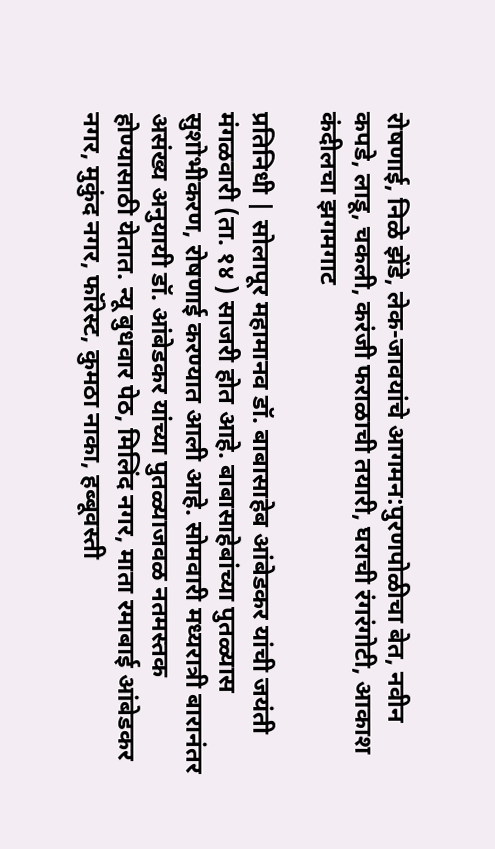रोषणाई, निळे झेंडे, लेक-जावयांचे आगमन:पुरणपोळीचा बेत, नवीन कपडे, लाडू, चकली, करंजी फराळाची तयारी, घराची रंगरंगोटी, आकाश कंदीलचा झगमगाट

प्रतिनिधी | सोलापूर महामानव डॉ. बाबासाहेब आंबेडकर यांची जयंती मंगळवारी (ता. १४ ) साजरी होत आहे. बाबासाहेबांच्या पुतळ्यास सुशोभीकरण, रोषणाई करण्यात आली आहे. सोमवारी मध्यरात्री बारानंतर असंख्य अनुयायी डॉ. आंबेडकर यांच्या पुतळ्याजवळ नतमस्तक होण्यासाठी येतात. न्यू बुधवार पेठ, मिलिंद नगर, माता रमाबाई आंबेडकर नगर, मुकुंद नगर, फॉरेस्ट, कुमठा नाका, हब्बूवस्ती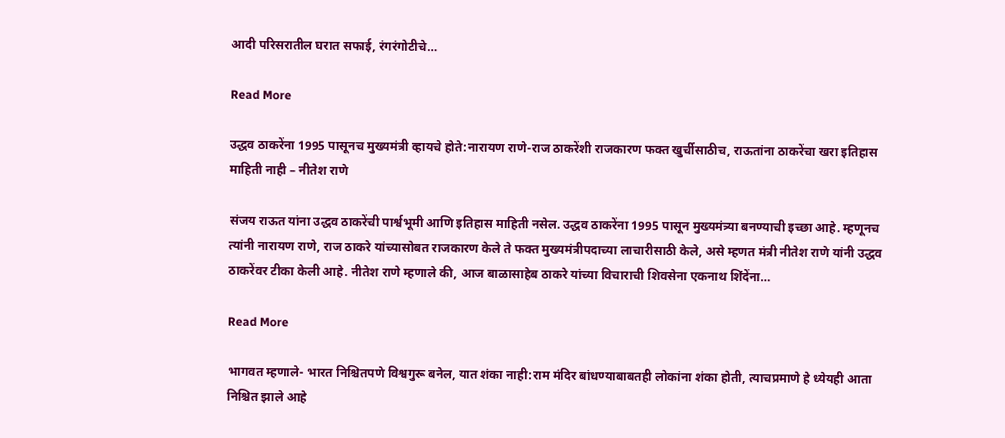आदी परिसरातील घरात सफाई, रंगरंगोटीचे…

Read More

उद्धव ठाकरेंना 1995 पासूनच मुख्यमंत्री व्हायचे होते:नारायण राणे-राज ठाकरेंशी राजकारण फक्त खुर्चीसाठीच, राऊतांना ठाकरेंचा खरा इतिहास माहिती नाही – नीतेश राणे

संजय राऊत यांना उद्धव ठाकरेंची पार्श्वभूमी आणि इतिहास माहिती नसेल. उद्धव ठाकरेंना 1995 पासून मुख्यमंत्र्या बनण्याची इच्छा आहे. म्हणूनच त्यांनी नारायण राणे, राज ठाकरे यांच्यासोबत राजकारण केले ते फक्त मुख्यमंत्रीपदाच्या लाचारीसाठी केले, असे म्हणत मंत्री नीतेश राणे यांनी उद्धव ठाकरेंवर टीका केली आहे. नीतेश राणे म्हणाले की, आज बाळासाहेब ठाकरे यांच्या विचाराची शिवसेना एकनाथ शिंदेंना…

Read More

भागवत म्हणाले- भारत निश्चितपणे विश्वगुरू बनेल, यात शंका नाही:राम मंदिर बांधण्याबाबतही लोकांना शंका होती, त्याचप्रमाणे हे ध्येयही आता निश्चित झाले आहे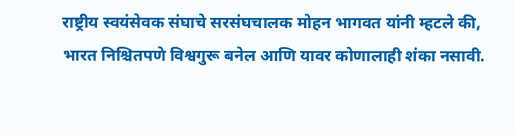राष्ट्रीय स्वयंसेवक संघाचे सरसंघचालक मोहन भागवत यांनी म्हटले की, भारत निश्चितपणे विश्वगुरू बनेल आणि यावर कोणालाही शंका नसावी.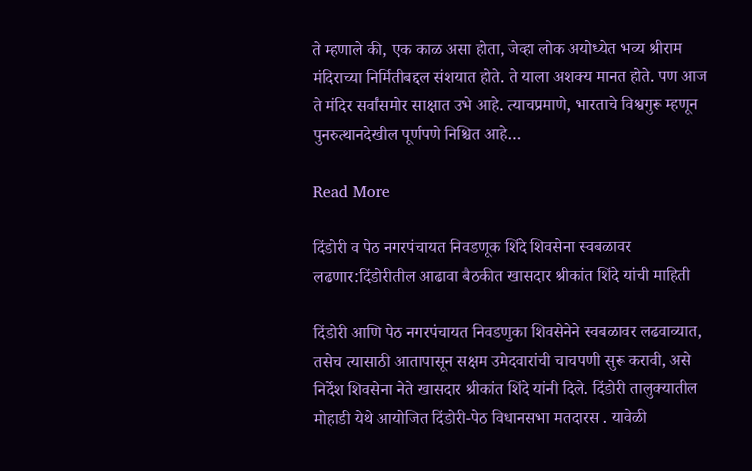ते म्हणाले की, एक काळ असा होता, जेव्हा लोक अयोध्येत भव्य श्रीराम मंदिराच्या निर्मितीबद्दल संशयात होते. ते याला अशक्य मानत होते. पण आज ते मंदिर सर्वांसमोर साक्षात उभे आहे. त्याचप्रमाणे, भारताचे विश्वगुरू म्हणून पुनरुत्थानदेखील पूर्णपणे निश्चित आहे…

Read More

दिंडोरी व पेठ नगरपंचायत निवडणूक शिंदे शिवसेना स्वबळावर लढणार:दिंडोरीतील आढावा बैठकीत खासदार श्रीकांत शिंदे यांची माहिती

दिंडोरी आणि पेठ नगरपंचायत निवडणुका शिवसेनेने स्वबळावर लढवाव्यात, तसेच त्यासाठी आतापासून सक्षम उमेदवारांची चाचपणी सुरू करावी, असे निर्देश शिवसेना नेते खासदार श्रीकांत शिंदे यांनी दिले. दिंडोरी तालुक्यातील मोहाडी येथे आयोजित दिंडोरी-पेठ विधानसभा मतदारस . यावेळी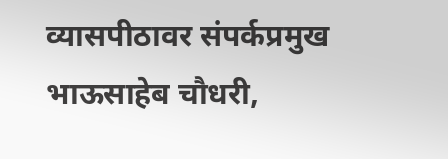व्यासपीठावर संपर्कप्रमुख भाऊसाहेब चौधरी,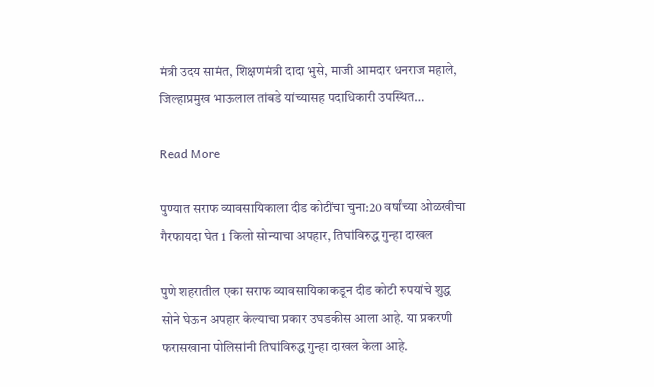मंत्री उदय सामंत, शिक्षणमंत्री दादा भुसे, माजी आमदार धनराज महाले, जिल्हाप्रमुख भाऊलाल तांबडे यांच्यासह पदाधिकारी उपस्थित…

Read More

पुण्यात सराफ व्यावसायिकाला दीड कोटींचा चुना:20 वर्षांच्या ओळखीचा गैरफायदा घेत 1 किलो सोन्याचा अपहार, तिघांविरुद्ध गुन्हा दाखल

पुणे शहरातील एका सराफ व्यावसायिकाकडून दीड कोटी रुपयांचे शुद्ध सोने घेऊन अपहार केल्याचा प्रकार उघडकीस आला आहे. या प्रकरणी फरासखाना पोलिसांनी तिघांविरुद्ध गुन्हा दाखल केला आहे.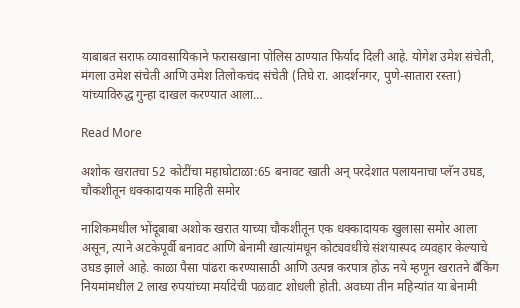याबाबत सराफ व्यावसायिकाने फरासखाना पोलिस ठाण्यात फिर्याद दिली आहे. योगेश उमेश संचेती, मंगला उमेश संचेती आणि उमेश तिलोकचंद संचेती (तिघे रा. आदर्शनगर, पुणे-सातारा रस्ता) यांच्याविरुद्ध गुन्हा दाखल करण्यात आला…

Read More

अशोक खरातचा 52 कोटींचा महाघोटाळा:65 बनावट खाती अन् परदेशात पलायनाचा प्लॅन उघड, चौकशीतून धक्कादायक माहिती समोर

नाशिकमधील भोंदूबाबा अशोक खरात याच्या चौकशीतून एक धक्कादायक खुलासा समोर आला असून, त्याने अटकेपूर्वी बनावट आणि बेनामी खात्यांमधून कोट्यवधींचे संशयास्पद व्यवहार केल्याचे उघड झाले आहे. काळा पैसा पांढरा करण्यासाठी आणि उत्पन्न करपात्र होऊ नये म्हणून खरातने बँकिंग नियमांमधील 2 लाख रुपयांच्या मर्यादेची पळवाट शोधली होती. अवघ्या तीन महिन्यांत या बेनामी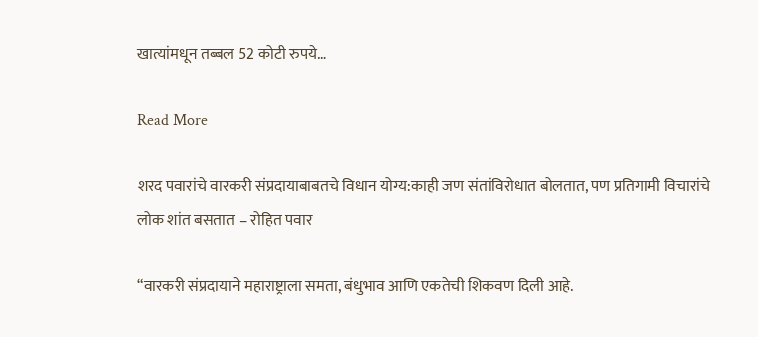खात्यांमधून तब्बल 52 कोटी रुपये…

Read More

शरद पवारांचे वारकरी संप्रदायाबाबतचे विधान योग्य:काही जण संतांविरोधात बोलतात, पण प्रतिगामी विचारांचे लोक शांत बसतात – रोहित पवार

“वारकरी संप्रदायाने महाराष्ट्राला समता, बंधुभाव आणि एकतेची शिकवण दिली आहे.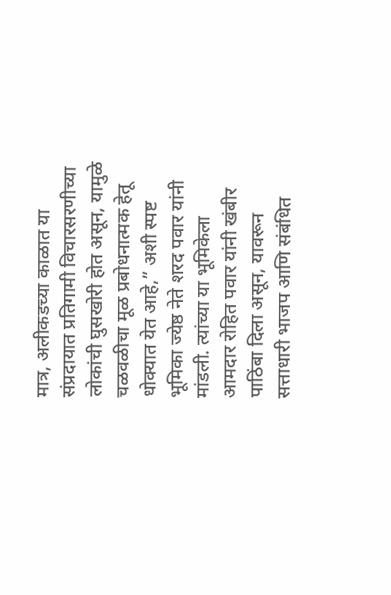मात्र, अलीकडच्या काळात या संप्रदायात प्रतिगामी विचारसरणीच्या लोकांची घुसखोरी होत असून, यामुळे चळवळीचा मूळ प्रबोधनात्मक हेतू धोक्यात येत आहे,” अशी स्पष्ट भूमिका ज्येष्ठ नेते शरद पवार यांनी मांडली. त्यांच्या या भूमिकेला आमदार रोहित पवार यांनी खंबीर पाठिंबा दिला असून, यावरून सत्ताधारी भाजप आणि संबंधित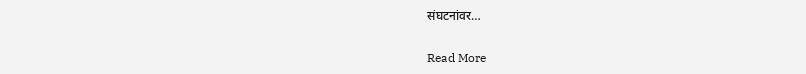संघटनांवर…

Read More